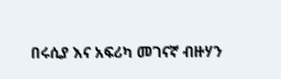በሩሲያ እና አፍሪካ መገናኛ ብዙሃን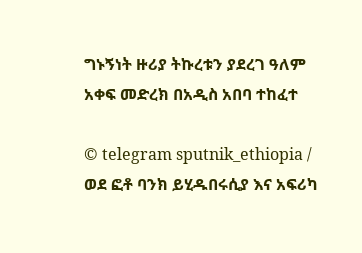ግኑኝነት ዙሪያ ትኩረቱን ያደረገ ዓለም አቀፍ መድረክ በአዲስ አበባ ተከፈተ

© telegram sputnik_ethiopia / ወደ ፎቶ ባንክ ይሂዱበሩሲያ እና አፍሪካ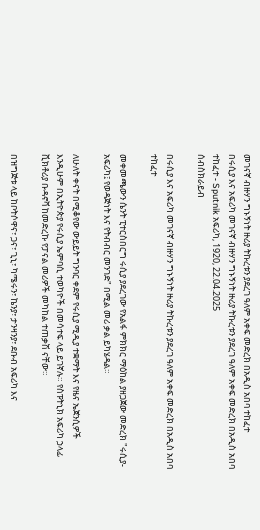መገናኛ ብዙሃን ግኑኝነት ዙሪያ ትኩረቱን ያደረገ ዓለም አቀፍ መድረክ በአዲስ አበባ ተከፈተ
በሩሲያ እና አፍሪካ መገናኛ ብዙሃን ግኑኝነት ዙሪያ ትኩረቱን ያደረገ ዓለም አቀፍ መድረክ በአዲስ አበባ ተከፈተ - Sputnik አፍሪካ, 1920, 22.04.2025
ሰብስክራይብ

በሩሲያ እና አፍሪካ መገናኛ ብዙሃን ግኑኝነት ዙሪያ ትኩረቱን ያደረገ ዓለም አቀፍ መድረክ በአዲስ አበባ ተከፈተ

መቀመጫውን ሴንት ፒተርስበርግ ሩሲያ ያደረገው የአልፋ ምክክር ማዕከል ያዘጋጀው መድረክ "ሩሲያ-አፍሪካ፤ የወዳጅነት እና የትብብር መንገድ" በሚል መሪ ቃል ይካሄዳል።

ለሁለት ቀናት በሚቆየው ውይይት ግንባር ቀደም የሩሲያ ሚዲያ ተቋማት እና የዜና ኤጀንሲዎች እንዲሁም በኢትዮጵያ የሩሲያ ኤምባሲ ተወካዮች በመሳተፍ ላይ ይገኛሉ። የስፑትኒክ አፍሪካ ኃላፊ ቪክቶሪያ ቡዳኖቫ ከመድረኩ የፓናል መሪዎች መካከል ተጠቃሽ ናቸው።

በዝግጅቱ ላይ ከቦትሶዋና፣ ጋና፣ ጊኒ፣ ካሜሩን፣ ኬንያ፣ ታንዛንያ፣ ደቡብ አፍሪካ እና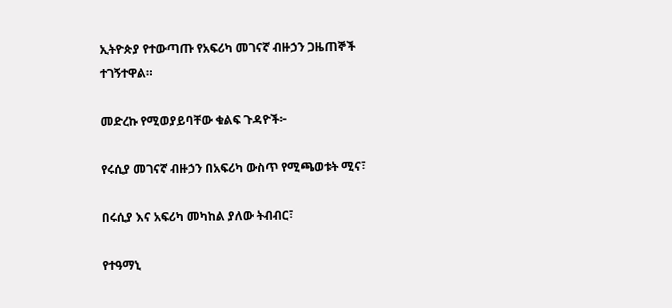ኢትዮጵያ የተውጣጡ የአፍሪካ መገናኛ ብዙኃን ጋዜጠኞች ተገኝተዋል።

መድረኩ የሚወያይባቸው ቁልፍ ጉዳዮች፦

የሩሲያ መገናኛ ብዙኃን በአፍሪካ ውስጥ የሚጫወቱት ሚና፣

በሩሲያ እና አፍሪካ መካከል ያለው ትብብር፣

የተዓማኒ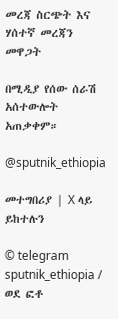መረጃ ስርጭት እና ሃሰተኛ መረጃን መዋጋት

በሚዲያ የሰው ሰራሽ አሰተውሎት አጠቃቀም።

@sputnik_ethiopia

መተግበሪያ | X ላይ ይከተሉን

© telegram sputnik_ethiopia / ወደ ፎቶ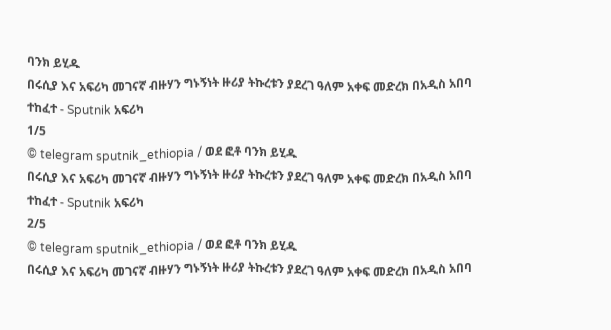ባንክ ይሂዱ
በሩሲያ እና አፍሪካ መገናኛ ብዙሃን ግኑኝነት ዙሪያ ትኩረቱን ያደረገ ዓለም አቀፍ መድረክ በአዲስ አበባ ተከፈተ - Sputnik አፍሪካ
1/5
© telegram sputnik_ethiopia / ወደ ፎቶ ባንክ ይሂዱ
በሩሲያ እና አፍሪካ መገናኛ ብዙሃን ግኑኝነት ዙሪያ ትኩረቱን ያደረገ ዓለም አቀፍ መድረክ በአዲስ አበባ ተከፈተ - Sputnik አፍሪካ
2/5
© telegram sputnik_ethiopia / ወደ ፎቶ ባንክ ይሂዱ
በሩሲያ እና አፍሪካ መገናኛ ብዙሃን ግኑኝነት ዙሪያ ትኩረቱን ያደረገ ዓለም አቀፍ መድረክ በአዲስ አበባ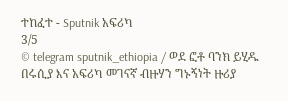ተከፈተ - Sputnik አፍሪካ
3/5
© telegram sputnik_ethiopia / ወደ ፎቶ ባንክ ይሂዱ
በሩሲያ እና አፍሪካ መገናኛ ብዙሃን ግኑኝነት ዙሪያ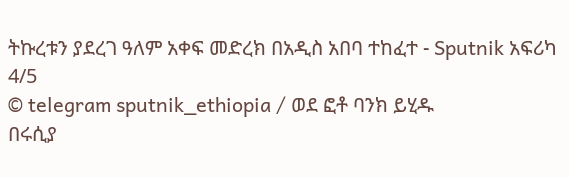ትኩረቱን ያደረገ ዓለም አቀፍ መድረክ በአዲስ አበባ ተከፈተ - Sputnik አፍሪካ
4/5
© telegram sputnik_ethiopia / ወደ ፎቶ ባንክ ይሂዱ
በሩሲያ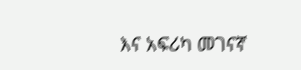እና አፍሪካ መገናኛ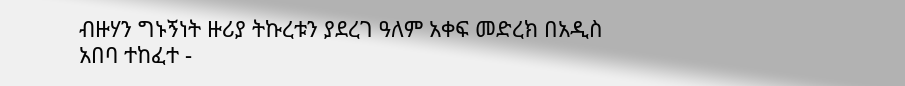ብዙሃን ግኑኝነት ዙሪያ ትኩረቱን ያደረገ ዓለም አቀፍ መድረክ በአዲስ አበባ ተከፈተ -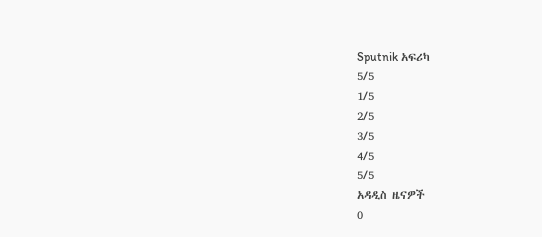Sputnik አፍሪካ
5/5
1/5
2/5
3/5
4/5
5/5
አዳዲስ ዜናዎች
0